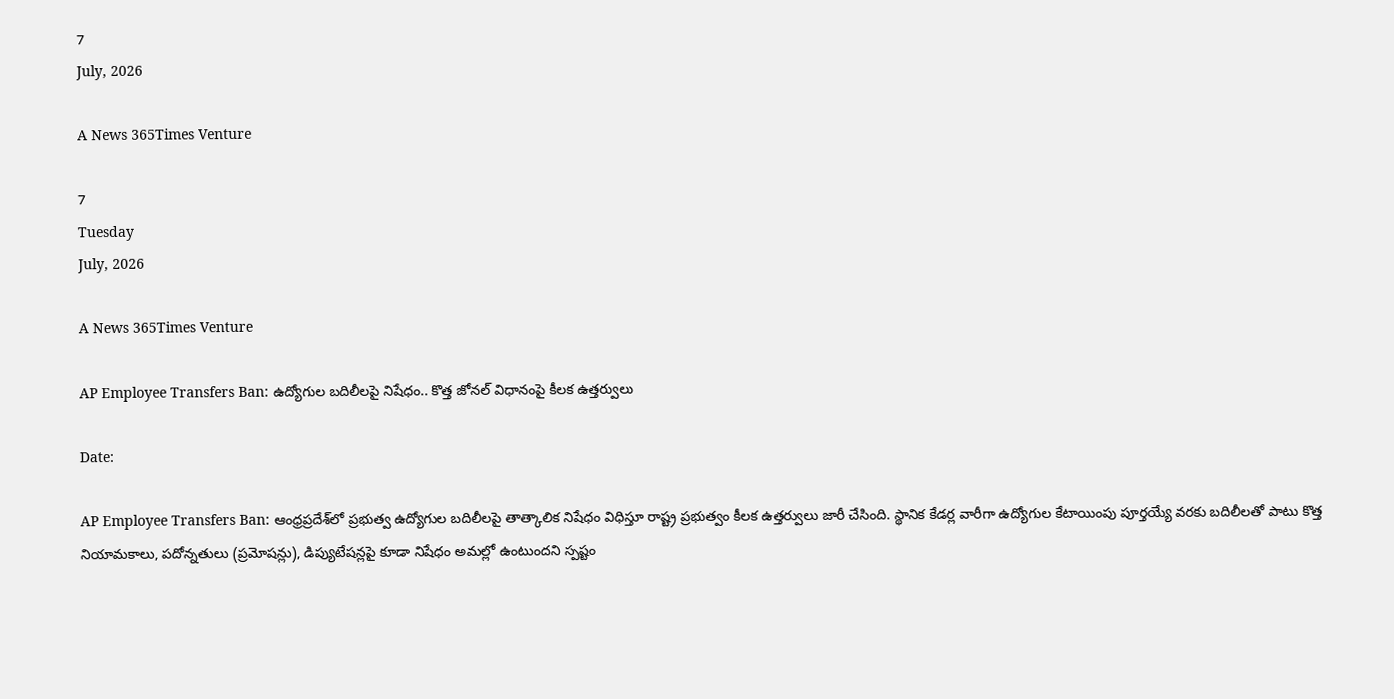7
July, 2026

A News 365Times Venture

7
Tuesday
July, 2026

A News 365Times Venture

AP Employee Transfers Ban: ఉద్యోగుల బదిలీలపై నిషేధం.. కొత్త జోనల్ విధానంపై కీలక ఉత్తర్వులు

Date:

AP Employee Transfers Ban: ఆంధ్రప్రదేశ్‌లో ప్రభుత్వ ఉద్యోగుల బదిలీలపై తాత్కాలిక నిషేధం విధిస్తూ రాష్ట్ర ప్రభుత్వం కీలక ఉత్తర్వులు జారీ చేసింది. స్థానిక కేడర్ల వారీగా ఉద్యోగుల కేటాయింపు పూర్తయ్యే వరకు బదిలీలతో పాటు కొత్త నియామకాలు, పదోన్నతులు (ప్రమోషన్లు), డిప్యుటేషన్లపై కూడా నిషేధం అమల్లో ఉంటుందని స్పష్టం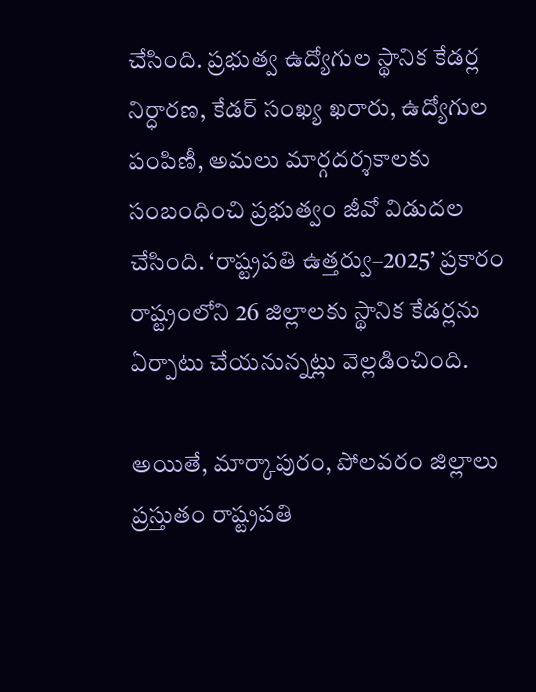చేసింది. ప్రభుత్వ ఉద్యోగుల స్థానిక కేడర్ల నిర్ధారణ, కేడర్ సంఖ్య ఖరారు, ఉద్యోగుల పంపిణీ, అమలు మార్గదర్శకాలకు సంబంధించి ప్రభుత్వం జీవో విడుదల చేసింది. ‘రాష్ట్రపతి ఉత్తర్వు–2025’ ప్రకారం రాష్ట్రంలోని 26 జిల్లాలకు స్థానిక కేడర్లను ఏర్పాటు చేయనున్నట్లు వెల్లడించింది.

అయితే, మార్కాపురం, పోలవరం జిల్లాలు ప్రస్తుతం రాష్ట్రపతి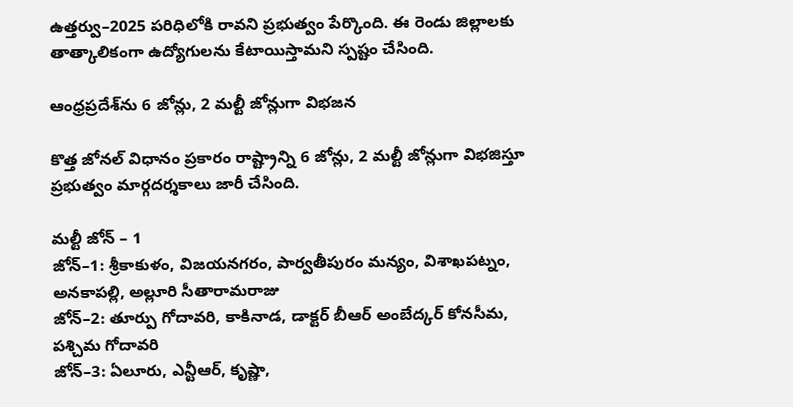ఉత్తర్వు–2025 పరిధిలోకి రావని ప్రభుత్వం పేర్కొంది. ఈ రెండు జిల్లాలకు తాత్కాలికంగా ఉద్యోగులను కేటాయిస్తామని స్పష్టం చేసింది.

ఆంధ్రప్రదేశ్‌ను 6 జోన్లు, 2 మల్టీ జోన్లుగా విభజన

కొత్త జోనల్ విధానం ప్రకారం రాష్ట్రాన్ని 6 జోన్లు, 2 మల్టీ జోన్లుగా విభజిస్తూ ప్రభుత్వం మార్గదర్శకాలు జారీ చేసింది.

మల్టీ జోన్ – 1
జోన్–1: శ్రీకాకుళం, విజయనగరం, పార్వతీపురం మన్యం, విశాఖపట్నం, అనకాపల్లి, అల్లూరి సీతారామరాజు
జోన్–2: తూర్పు గోదావరి, కాకినాడ, డాక్టర్ బీఆర్ అంబేద్కర్ కోనసీమ, పశ్చిమ గోదావరి
జోన్–3: ఏలూరు, ఎన్టీఆర్, కృష్ణా,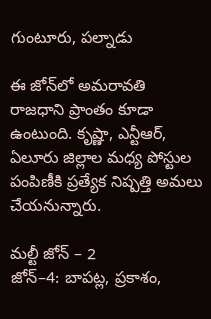గుంటూరు, పల్నాడు

ఈ జోన్‌లో అమరావతి రాజధాని ప్రాంతం కూడా ఉంటుంది. కృష్ణా, ఎన్టీఆర్, ఏలూరు జిల్లాల మధ్య పోస్టుల పంపిణీకి ప్రత్యేక నిష్పత్తి అమలు చేయనున్నారు.

మల్టీ జోన్ – 2
జోన్–4: బాపట్ల, ప్రకాశం,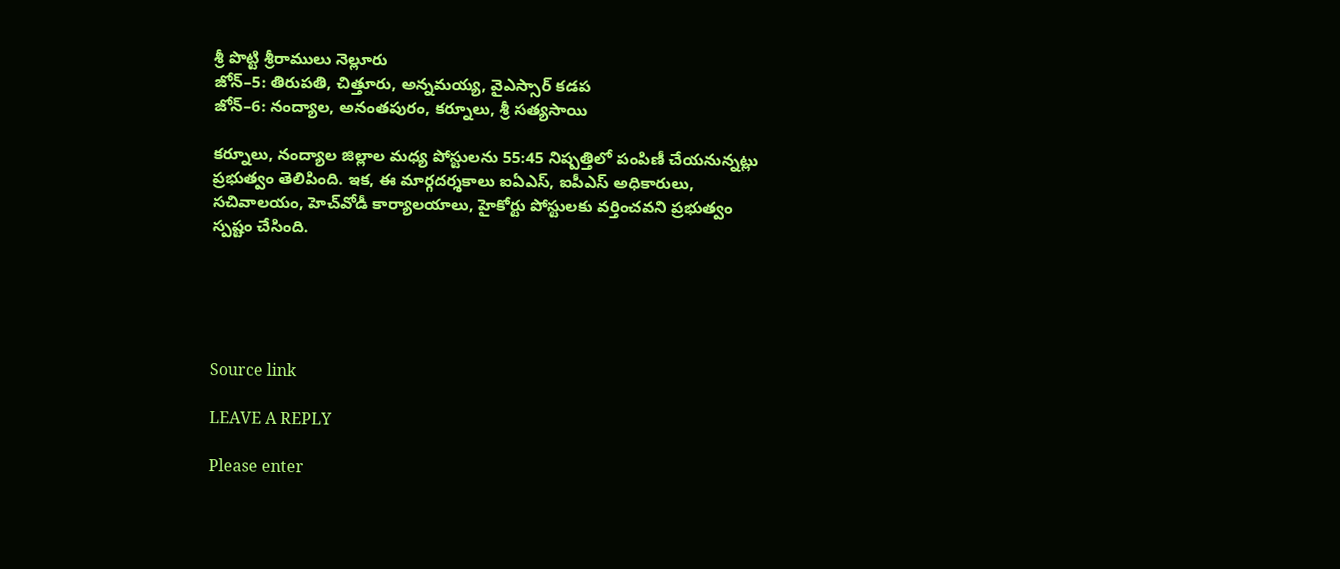శ్రీ పొట్టి శ్రీరాములు నెల్లూరు
జోన్–5: తిరుపతి, చిత్తూరు, అన్నమయ్య, వైఎస్సార్ కడప
జోన్–6: నంద్యాల, అనంతపురం, కర్నూలు, శ్రీ సత్యసాయి

కర్నూలు, నంద్యాల జిల్లాల మధ్య పోస్టులను 55:45 నిష్పత్తిలో పంపిణీ చేయనున్నట్లు ప్రభుత్వం తెలిపింది. ఇక, ఈ మార్గదర్శకాలు ఐఏఎస్, ఐపీఎస్ అధికారులు, సచివాలయం, హెచ్‌వోడీ కార్యాలయాలు, హైకోర్టు పోస్టులకు వర్తించవని ప్రభుత్వం స్పష్టం చేసింది.





Source link

LEAVE A REPLY

Please enter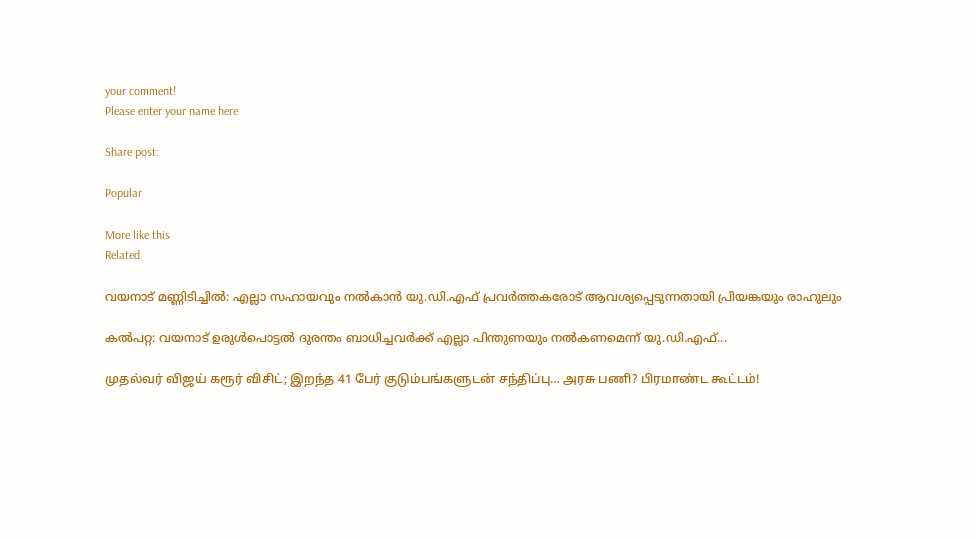your comment!
Please enter your name here

Share post:

Popular

More like this
Related

വയനാട് മണ്ണിടിച്ചില്‍: എല്ലാ സഹായവും നല്‍കാന്‍ യു.ഡി.എഫ് പ്രവര്‍ത്തകരോട് ആവശ്യപ്പെടുന്നതായി പ്രിയങ്കയും രാഹുലും

കല്‍പറ്റ: വയനാട് ഉരുള്‍പൊട്ടല്‍ ദുരന്തം ബാധിച്ചവര്‍ക്ക് എല്ലാ പിന്തുണയും നല്‍കണമെന്ന് യു.ഡി.എഫ്...

முதல்வர் விஜய் கரூர் விசிட்; இறந்த 41 பேர் குடும்பங்களுடன் சந்திப்பு… அரசு பணி? பிரமாண்ட கூட்டம்!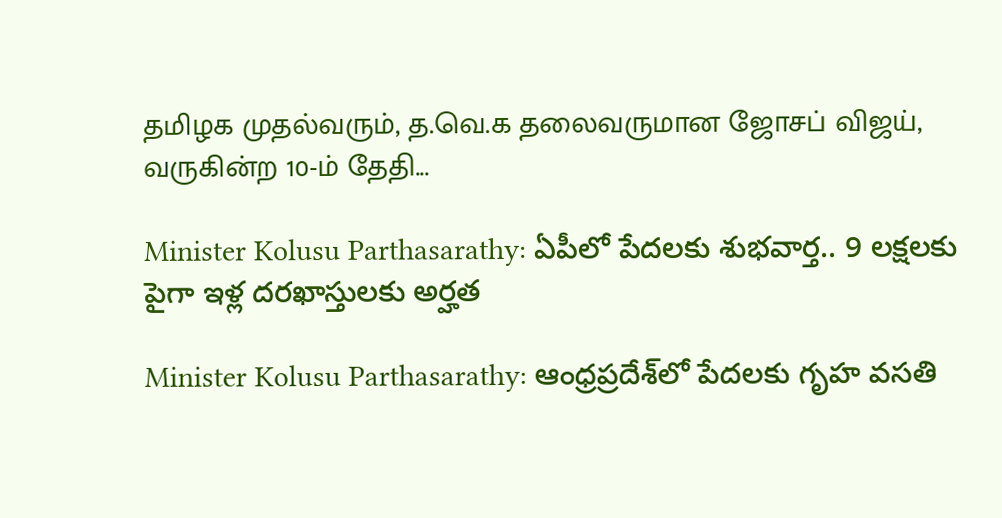தமிழக முதல்வரும், த.வெ.க தலைவருமான ஜோசப் விஜய், வருகின்ற 10-ம் தேதி...

Minister Kolusu Parthasarathy: ఏపీలో పేదలకు శుభవార్త.. 9 లక్షలకు పైగా ఇళ్ల దరఖాస్తులకు అర్హత

Minister Kolusu Parthasarathy: ఆంధ్రప్రదేశ్‌లో పేదలకు గృహ వసతి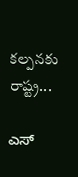కల్పనకు రాష్ట్ర...

ಎಸ್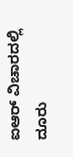ಐಆರ್ ವಿಚಾರದಲ್ಲಿ ದೂರು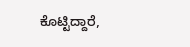ಕೊಟ್ಟಿದ್ದಾರೆ,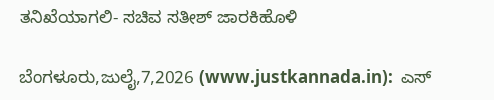ತನಿಖೆಯಾಗಲಿ- ಸಚಿವ ಸತೀಶ್ ಜಾರಕಿಹೊಳಿ

ಬೆಂಗಳೂರು,ಜುಲೈ,7,2026 (www.justkannada.in):  ಎಸ್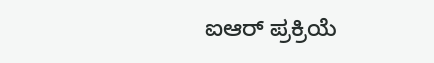ಐಆರ್ ಪ್ರಕ್ರಿಯೆ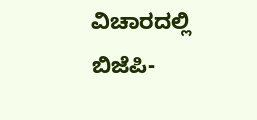ವಿಚಾರದಲ್ಲಿ ಬಿಜೆಪಿ-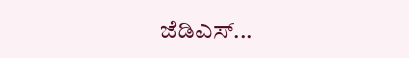ಜೆಡಿಎಸ್...